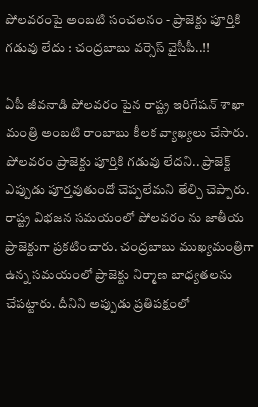పోలవరంపై అంబటి సంచలనం - ప్రాజెక్టు పూర్తికి గడువు లేదు : చంద్రబాబు వర్సెస్ వైసీపీ..!!

ఏపీ జీవనాడి పోలవరం పైన రాష్ట్ర ఇరిగేషన్ శాఖా మంత్రి అంబటి రాంబాబు కీలక వ్యాఖ్యలు చేసారు. పోలవరం ప్రాజెక్టు పూర్తికి గడువు లేదని.. ప్రాజెక్ట్ ఎప్పుడు పూర్తవుతుందో చెప్పలేమని తేల్చి చెప్పారు. రాష్ట్ర విభజన సమయంలో పోలవరం ను జాతీయ ప్రాజెక్టుగా ప్రకటించారు. చంద్రబాబు ముఖ్యమంత్రిగా ఉన్న సమయంలో ప్రాజెక్టు నిర్మాణ బాధ్యతలను చేపట్టారు. దీనిని అప్పుడు ప్రతిపక్షంలో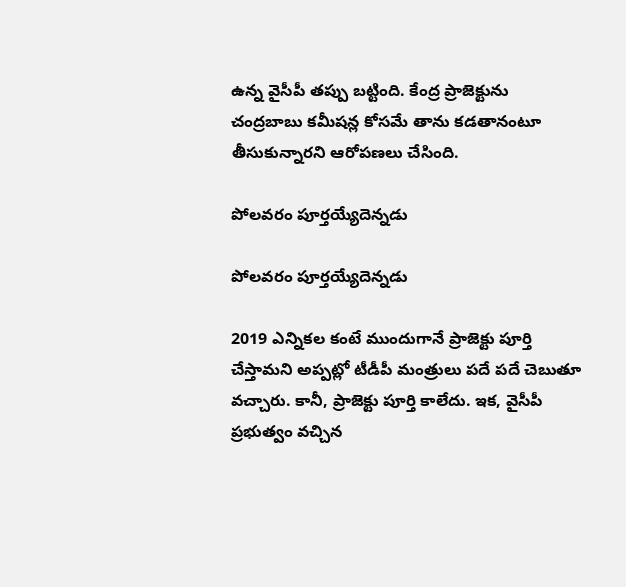ఉన్న వైసీపీ తప్పు బట్టింది. కేంద్ర ప్రాజెక్టును చంద్రబాబు కమీషన్ల కోసమే తాను కడతానంటూ తీసుకున్నారని ఆరోపణలు చేసింది.

పోలవరం పూర్తయ్యేదెన్నడు

పోలవరం పూర్తయ్యేదెన్నడు

2019 ఎన్నికల కంటే ముందుగానే ప్రాజెక్టు పూర్తి చేస్తామని అప్పట్లో టీడీపీ మంత్రులు పదే పదే చెబుతూ వచ్చారు. కానీ, ప్రాజెక్టు పూర్తి కాలేదు. ఇక, వైసీపీ ప్రభుత్వం వచ్చిన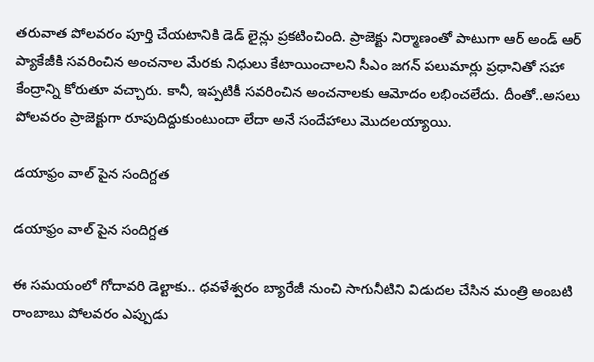తరువాత పోలవరం పూర్తి చేయటానికి డెడ్ లైన్లు ప్రకటించింది. ప్రాజెక్టు నిర్మాణంతో పాటుగా ఆర్ అండ్ ఆర్ ప్యాకేజీకి సవరించిన అంచనాల మేరకు నిధులు కేటాయించాలని సీఎం జగన్ పలుమార్లు ప్రధానితో సహా కేంద్రాన్ని కోరుతూ వచ్చారు. కానీ, ఇప్పటికీ సవరించిన అంచనాలకు ఆమోదం లభించలేదు. దీంతో..అసలు పోలవరం ప్రాజెక్టుగా రూపుదిద్దుకుంటుందా లేదా అనే సందేహాలు మొదలయ్యాయి.

డయాఫ్రం వాల్ పైన సందిగ్దత

డయాఫ్రం వాల్ పైన సందిగ్దత

ఈ సమయంలో గోదావరి డెల్టాకు.. ధవళేశ్వరం బ్యారేజీ నుంచి సాగునీటిని విడుదల చేసిన మంత్రి అంబటి రాంబాబు పోలవరం ఎప్పుడు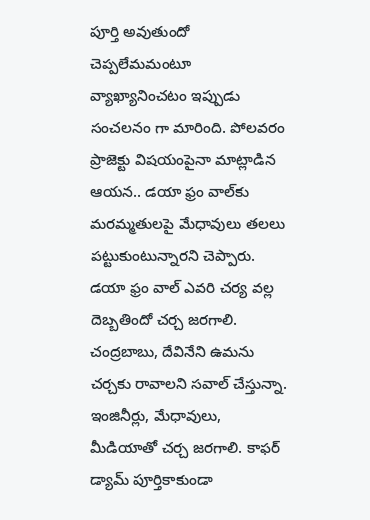పూర్తి అవుతుందో చెప్పలేమమంటూ వ్యాఖ్యానించటం ఇప్పుడు సంచలనం గా మారింది. పోలవరం ప్రాజెక్టు విషయంపైనా మాట్లాడిన ఆయన.. డయా ఫ్రం వాల్‌కు మరమ్మతులపై మేధావులు తలలు పట్టుకుంటున్నారని చెప్పారు. డయా ఫ్రం వాల్ ఎవరి చర్య వల్ల దెబ్బతిందో చర్చ జరగాలి. చంద్రబాబు, దేవినేని ఉమను చర్చకు రావాలని సవాల్ చేస్తున్నా. ఇంజినీర్లు, మేధావులు, మీడియాతో చర్చ జరగాలి. కాఫర్ డ్యామ్‌ పూర్తికాకుండా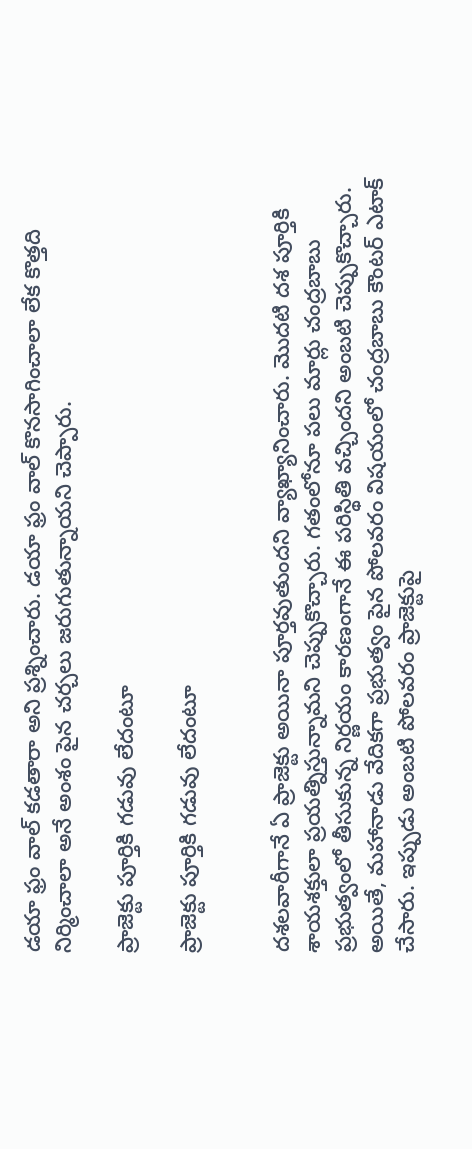డయా ఫ్రం వాల్ కడతారా అని ప్రశ్నించారు. డయా ఫ్రం వాల్ కొనసాగించాలా లేక కొత్తది నిర్మించాలా అనే అంశం పైన చర్చలు జరుగుతున్నాయని చెప్పారు.

ప్రాజెక్టు పూర్తికి గడువు లేదంటూ

ప్రాజెక్టు పూర్తికి గడువు లేదంటూ


దశలవారీగానే ఏ ప్రాజెక్టు అయినా పూర్తవుతుందని వ్యాఖ్యానించారు. మొదటి దశ పూర్తికి శాయశక్తులా ప్రయత్నిస్తున్నామని చెప్పుకొచ్చారు. గతంలోనూ పలు మార్లు చంద్రబాబు ప్రభుత్వంలో తీసుకున్న నిర్ణయం కారణంగానే ఈ పరిస్థితి వచ్చిందని అంబటి చెప్పుకొచ్చారు. అయితే, మహానాడు వేదికగా ప్రభుత్వం పైన పోలవరం విషయంలో చంద్రబాబు కౌంటర్ ఎటాక్ చేసారు. ఇప్పుడు అంబటి పోలవరం ప్రాజెక్టుపై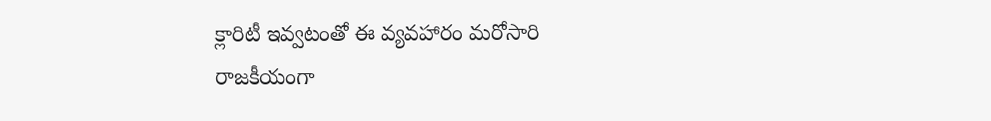క్లారిటీ ఇవ్వటంతో ఈ వ్యవహారం మరోసారి రాజకీయంగా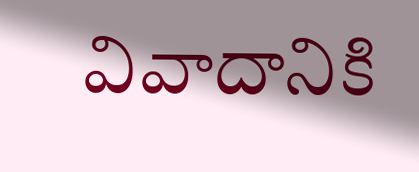వివాదానికి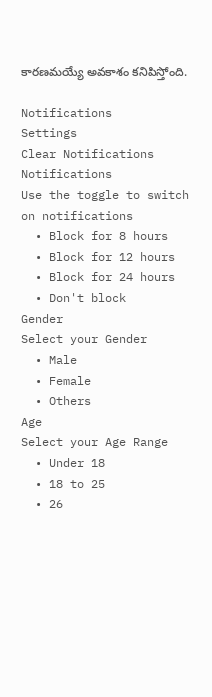కారణమయ్యే అవకాశం కనిపిస్తోంది.

Notifications
Settings
Clear Notifications
Notifications
Use the toggle to switch on notifications
  • Block for 8 hours
  • Block for 12 hours
  • Block for 24 hours
  • Don't block
Gender
Select your Gender
  • Male
  • Female
  • Others
Age
Select your Age Range
  • Under 18
  • 18 to 25
  • 26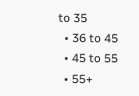to 35
  • 36 to 45
  • 45 to 55
  • 55+